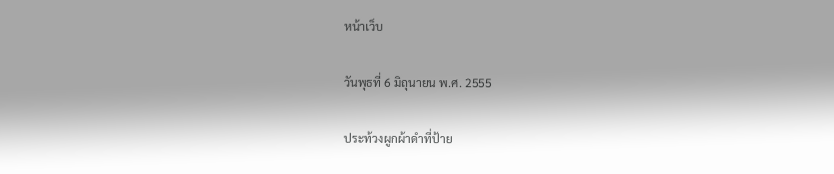หน้าเว็บ

วันพุธที่ 6 มิถุนายน พ.ศ. 2555

ประท้วงผูกผ้าดำที่ป้าย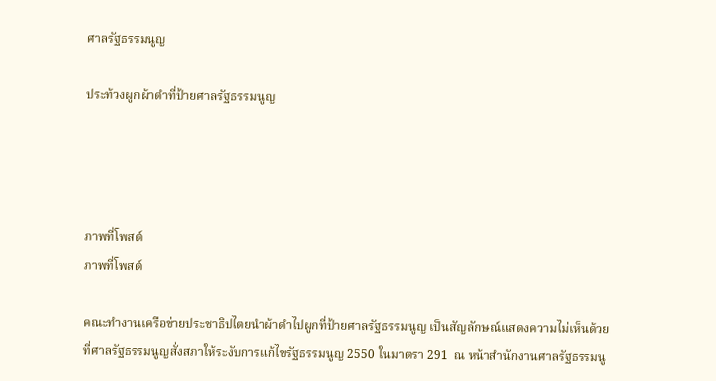ศาลรัฐธรรมนูญ

ประท้วงผูกผ้าดำที่ป้ายศาลรัฐธรรมนูญ




ภาพที่โพสต์
ภาพที่โพสต์

คณะทำงานเครือข่ายประชาธิปไตยนำผ้าดำไปผูกที่ป้ายศาลรัฐธรรมนูญ เป็นสัญลักษณ์แสดงความไม่เห็นด้วยที่ศาลรัฐธรรมนูญสั่งสภาให้ระงับการแก้ไขรัฐธรรมนูญ 2550 ในมาตรา 291  ณ หน้าสำนักงานศาลรัฐธรรมนู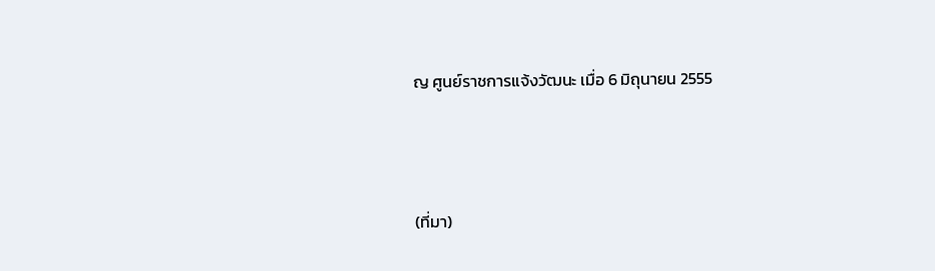ญ ศูนย์ราชการแจ้งวัฒนะ เมื่อ 6 มิถุนายน 2555



(ที่มา)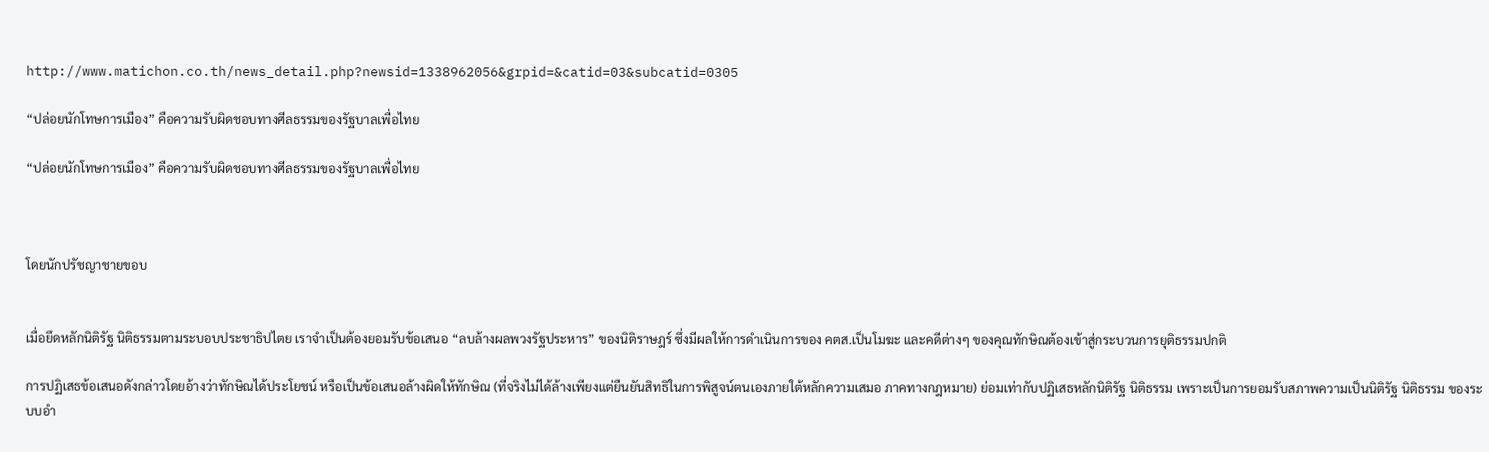http://www.matichon.co.th/news_detail.php?newsid=1338962056&grpid=&catid=03&subcatid=0305

“ปล่อยนักโทษการเมือง” คือความรับผิดชอบทางศีลธรรมของรัฐบาลเพื่อไทย

“ปล่อยนักโทษการเมือง” คือความรับผิดชอบทางศีลธรรมของรัฐบาลเพื่อไทย



โดยนักปรัชญาชายขอบ


เมื่อยึดหลักนิติรัฐ นิติธรรมตามระบอบประชาธิปไตย เราจำเป็นต้องยอมรับข้อเสนอ “ลบล้างผลพวงรัฐประหาร” ของนิติราษฎร์ ซึ่งมีผลให้การดำเนินการของ คตส.เป็นโมฆะ และคดีต่างๆ ของคุณทักษิณต้องเข้าสู่กระบวนการยุติธรรมปกติ

การปฏิเสธข้อเสนอดังกล่าวโดยอ้างว่าทักษิณได้ประโยชน์ หรือเป็นข้อเสนอล้างผิดให้ทักษิณ (ที่จริงไม่ได้ล้างเพียงแต่ยืนยันสิทธิในการพิสูจน์ตนเองภายใต้หลักความเสมอ ภาคทางกฎหมาย) ย่อมเท่ากับปฏิเสธหลักนิติรัฐ นิติธรรม เพราะเป็นการยอมรับสภาพความเป็นนิติรัฐ นิติธรรม ของระบบอำ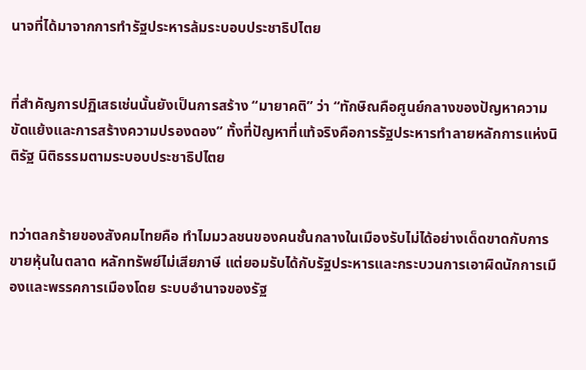นาจที่ได้มาจากการทำรัฐประหารล้มระบอบประชาธิปไตย


ที่สำคัญการปฏิเสธเช่นนั้นยังเป็นการสร้าง “มายาคติ” ว่า “ทักษิณคือศูนย์กลางของปัญหาความขัดแย้งและการสร้างความปรองดอง” ทั้งที่ปัญหาที่แท้จริงคือการรัฐประหารทำลายหลักการแห่งนิติรัฐ นิติธรรมตามระบอบประชาธิปไตย


ทว่าตลกร้ายของสังคมไทยคือ ทำไมมวลชนของคนชั้นกลางในเมืองรับไม่ได้อย่างเด็ดขาดกับการขายหุ้นในตลาด หลักทรัพย์ไม่เสียภาษี แต่ยอมรับได้กับรัฐประหารและกระบวนการเอาผิดนักการเมืองและพรรคการเมืองโดย ระบบอำนาจของรัฐ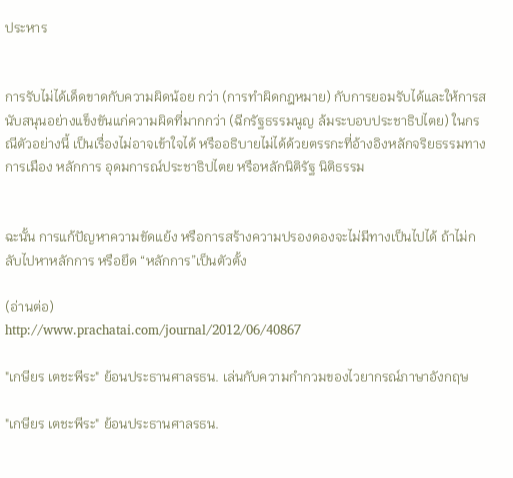ประหาร


การรับไม่ได้เด็ดขาดกับความผิดน้อย กว่า (การทำผิดกฎหมาย) กับการยอมรับได้และให้การสนับสนุนอย่างแข็งขันแก่ความผิดที่มากกว่า (ฉีกรัฐธรรมนูญ ล้มระบอบประชาธิปไตย) ในกรณีตัวอย่างนี้ เป็นเรื่องไม่อาจเข้าใจได้ หรืออธิบายไม่ได้ด้วยตรรกะที่อ้างอิงหลักจริยธรรมทางการเมือง หลักการ อุดมการณ์ประชาธิปไตย หรือหลักนิติรัฐ นิติธรรม


ฉะนั้น การแก้ปัญหาความขัดแย้ง หรือการสร้างความปรองดองจะไม่มีทางเป็นไปได้ ถ้าไม่กลับไปหาหลักการ หรือยึด “หลักการ”เป็นตัวตั้ง

(อ่านต่อ)
http://www.prachatai.com/journal/2012/06/40867

"เกษียร เตชะพีระ" ย้อนประธานศาลรธน. เล่นกับความกำกวมของไวยากรณ์ภาษาอังกฤษ

"เกษียร เตชะพีระ" ย้อนประธานศาลรธน.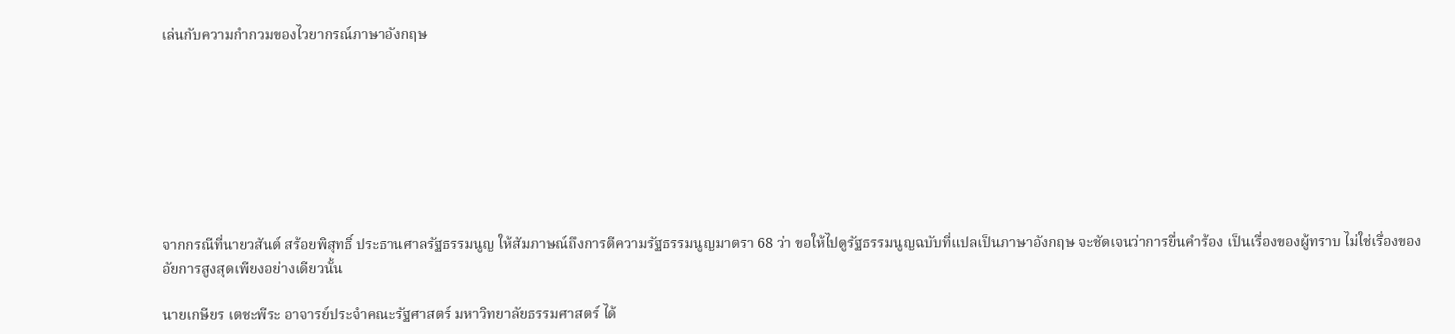เล่นกับความกำกวมของไวยากรณ์ภาษาอังกฤษ








จากกรณีที่นายวสันต์ สร้อยพิสุทธิ์ ประธานศาลรัฐธรรมนูญ ให้สัมภาษณ์ถึงการตีความรัฐธรรมนูญมาตรา 68 ว่า ขอให้ไปดูรัฐธรรมนูญฉบับที่แปลเป็นภาษาอังกฤษ จะชัดเจนว่าการยื่นคำร้อง เป็นเรื่องของผู้ทราบ ไม่ใช่เรื่องของอัยการสูงสุดเพียงอย่างเดียวนั้น

นายเกษียร เตชะพีระ อาจารย์ประจำคณะรัฐศาสตร์ มหาวิทยาลัยธรรมศาสตร์ ได้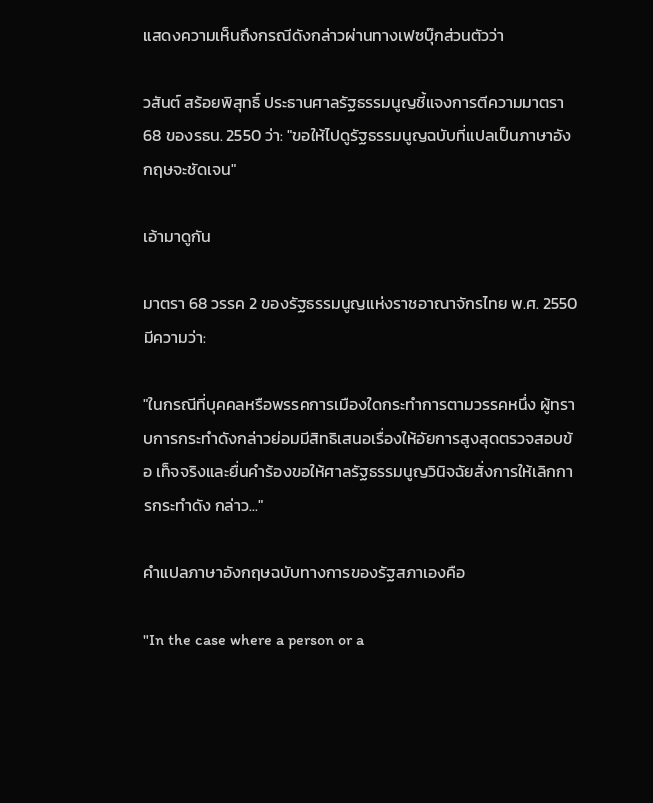แสดงความเห็นถึงกรณีดังกล่าวผ่านทางเฟซบุ๊กส่วนตัวว่า

วสันต์ สร้อยพิสุทธิ์ ประธานศาลรัฐธรรมนูญชี้แจงการตีความมาตรา 68 ของรธน. 2550 ว่า: "ขอให้ไปดูรัฐธรรมนูญฉบับที่แปลเป็นภาษาอังกฤษจะชัดเจน"

เอ้ามาดูกัน

มาตรา 68 วรรค 2 ของรัฐธรรมนูญแห่งราชอาณาจักรไทย พ.ศ. 2550 มีความว่า:

"ในกรณีที่บุคคลหรือพรรคการเมืองใดกระทำการตามวรรคหนึ่ง ผู้ทราบการกระทำดังกล่าวย่อมมีสิทธิเสนอเรื่องให้อัยการสูงสุดตรวจสอบข้อ เท็จจริงและยื่นคำร้องขอให้ศาลรัฐธรรมนูญวินิจฉัยสั่งการให้เลิกการกระทำดัง กล่าว..."

คำแปลภาษาอังกฤษฉบับทางการของรัฐสภาเองคือ

"In the case where a person or a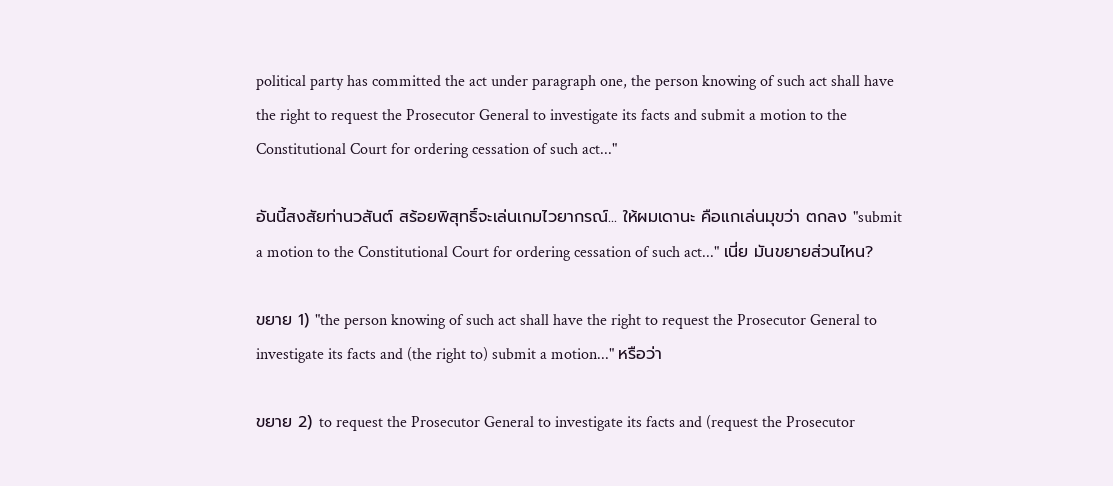political party has committed the act under paragraph one, the person knowing of such act shall have the right to request the Prosecutor General to investigate its facts and submit a motion to the Constitutional Court for ordering cessation of such act..."

อันนี้สงสัยท่านวสันต์ สร้อยพิสุทธิ์จะเล่นเกมไวยากรณ์... ให้ผมเดานะ คือแกเล่นมุขว่า ตกลง "submit a motion to the Constitutional Court for ordering cessation of such act..." เนี่ย มันขยายส่วนไหน?

ขยาย 1) "the person knowing of such act shall have the right to request the Prosecutor General to investigate its facts and (the right to) submit a motion..." หรือว่า

ขยาย 2) to request the Prosecutor General to investigate its facts and (request the Prosecutor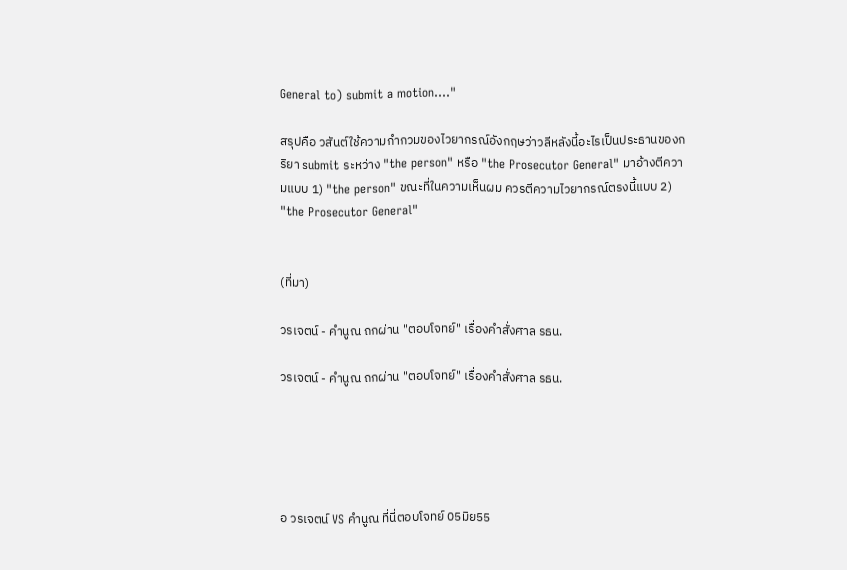General to) submit a motion...."

สรุปคือ วสันต์ใช้ความกำกวมของไวยากรณ์อังกฤษว่าวลีหลังนี้อะไรเป็นประธานของกริยา submit ระหว่าง "the person" หรือ "the Prosecutor General" มาอ้างตีความแบบ 1) "the person" ขณะที่ในความเห็นผม ควรตีความไวยากรณ์ตรงนี้แบบ 2) "the Prosecutor General"


(ที่มา)

วรเจตน์ - คำนูณ ถกผ่าน "ตอบโจทย์" เรื่องคำสั่งศาล รธน.

วรเจตน์ - คำนูณ ถกผ่าน "ตอบโจทย์" เรื่องคำสั่งศาล รธน.





อ วรเจตน์ VS คำนูณ ที่นี่ตอบโจทย์ 05มิย55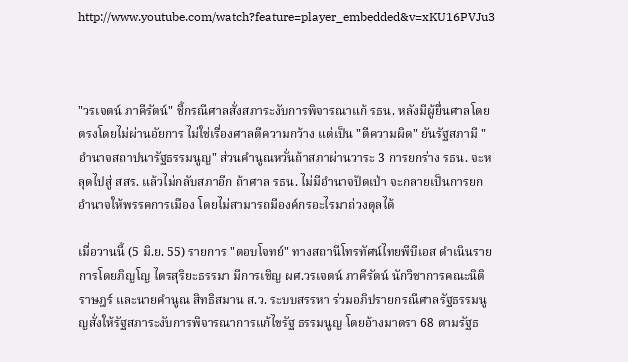http://www.youtube.com/watch?feature=player_embedded&v=xKU16PVJu3



"วรเจตน์ ภาคีรัตน์" ชี้กรณีศาลสั่งสภาระงับการพิจารณาแก้ รธน. หลังมีผู้ยื่นศาลโดยตรงโดยไม่ผ่านอัยการ ไม่ใช่เรื่องศาลตีความกว้าง แต่เป็น "ตีความผิด" ยันรัฐสภามี "อำนาจสถาปนารัฐธรรมนูญ" ส่วนคำนูณหวั่นถ้าสภาผ่านวาระ 3 การยกร่าง รธน. จะหลุดไปสู่ สสร. แล้วไม่กลับสภาอีก ถ้าศาล รธน. ไม่มีอำนาจปัดเป่า จะกลายเป็นการยกอำนาจให้พรรคการเมือง โดยไม่สามารถมีองค์กรอะไรมาถ่วงดุลได้

เมื่อวานนี้ (5 มิ.ย. 55) รายการ "ตอบโจทย์" ทางสถานีโทรทัศน์ไทยพีบีเอส ดำเนินรายการโดยภิญโญ ไตรสุริยะธรรมา มีการเชิญ ผศ.วรเจตน์ ภาคีรัตน์ นักวิชาการคณะนิติราษฎร์ และนายคำนูณ สิทธิสมาน ส.ว. ระบบสรรหา ร่วมอภิปรายกรณีศาลรัฐธรรมนูญสั่งให้รัฐสภาระงับการพิจารณาการแก้ไขรัฐ ธรรมนูญ โดยอ้างมาตรา 68 ตามรัฐธ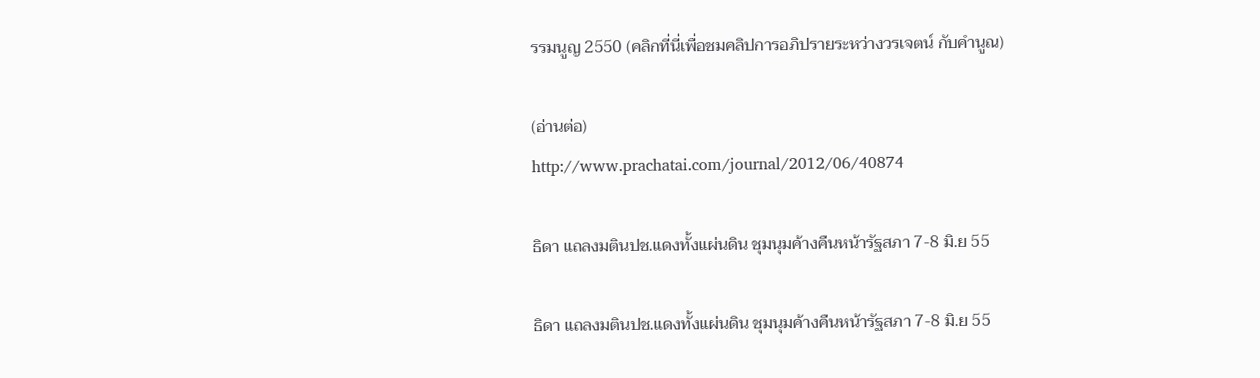รรมนูญ 2550 (คลิกที่นี่เพื่อชมคลิปการอภิปรายระหว่างวรเจตน์ กับคำนูณ)

(อ่านต่อ)
http://www.prachatai.com/journal/2012/06/40874

ธิดา แถลงมตินปช.แดงทั้งแผ่นดิน ชุมนุมค้างคืนหน้ารัฐสภา 7-8 มิ.ย 55

ธิดา แถลงมตินปช.แดงทั้งแผ่นดิน ชุมนุมค้างคืนหน้ารัฐสภา 7-8 มิ.ย 55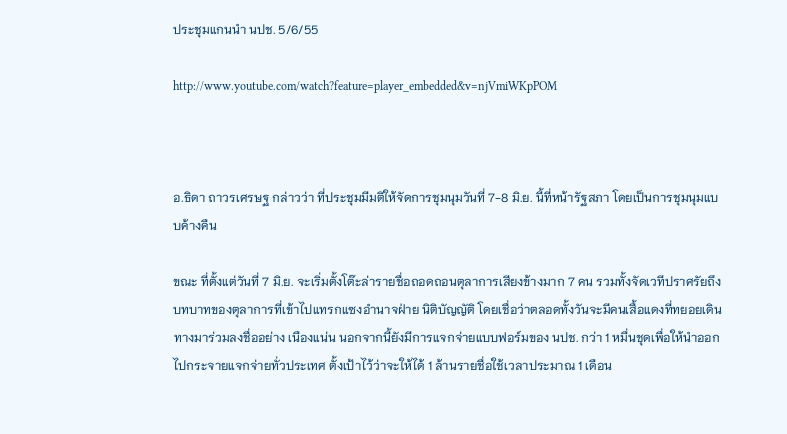ประชุมแกนนำ นปช. 5/6/55

http://www.youtube.com/watch?feature=player_embedded&v=njVmiWKpPOM



อ.ธิดา ถาวรเศรษฐ กล่าวว่า ที่ประชุมมีมติให้จัดการชุมนุมวันที่ 7-8 มิ.ย. นี้ที่หน้ารัฐสภา โดยเป็นการชุมนุมแบบค้างคืน

ขณะ ที่ตั้งแต่วันที่ 7 มิ.ย. จะเริ่มตั้งโต๊ะล่ารายชื่อถอดถอนตุลาการเสียงข้างมาก 7 คน รวมทั้งจัดเวทีปราศรัยถึงบทบาทของตุลาการที่เข้าไปแทรกแซงอำนาจฝ่าย นิติบัญญัติ โดยเชื่อว่าตลอดทั้งวันจะมีคนเสื้อแดงที่ทยอยเดินทางมาร่วมลงชื่ออย่าง เนืองแน่น นอกจากนี้ยังมีการแจกจ่ายแบบฟอร์มของ นปช. กว่า 1 หมื่นชุดเพื่อให้นำออกไปกระจายแจกจ่ายทั่วประเทศ ตั้งเป้าไว้ว่าจะให้ได้ 1 ล้านรายชื่อใช้เวลาประมาณ 1 เดือน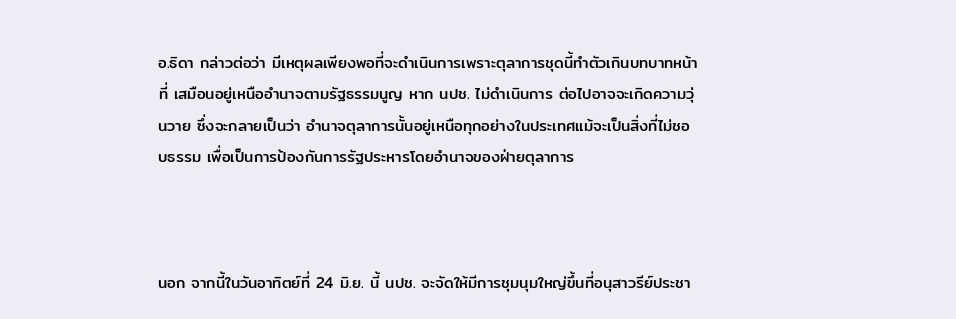อ.ธิดา กล่าวต่อว่า มีเหตุผลเพียงพอที่จะดำเนินการเพราะตุลาการชุดนี้ทำตัวเกินบทบาทหน้าที่ เสมือนอยู่เหนืออำนาจตามรัฐธรรมนูญ หาก นปช. ไม่ดำเนินการ ต่อไปอาจจะเกิดความวุ่นวาย ซึ่งจะกลายเป็นว่า อำนาจตุลาการนั้นอยู่เหนือทุกอย่างในประเทศแม้จะเป็นสิ่งที่ไม่ชอบธรรม เพื่อเป็นการป้องกันการรัฐประหารโดยอำนาจของฝ่ายตุลาการ



นอก จากนี้ในวันอาทิตย์ที่ 24 มิ.ย. นี้ นปช. จะจัดให้มีการชุมนุมใหญ่ขึ้นที่อนุสาวรีย์ประชา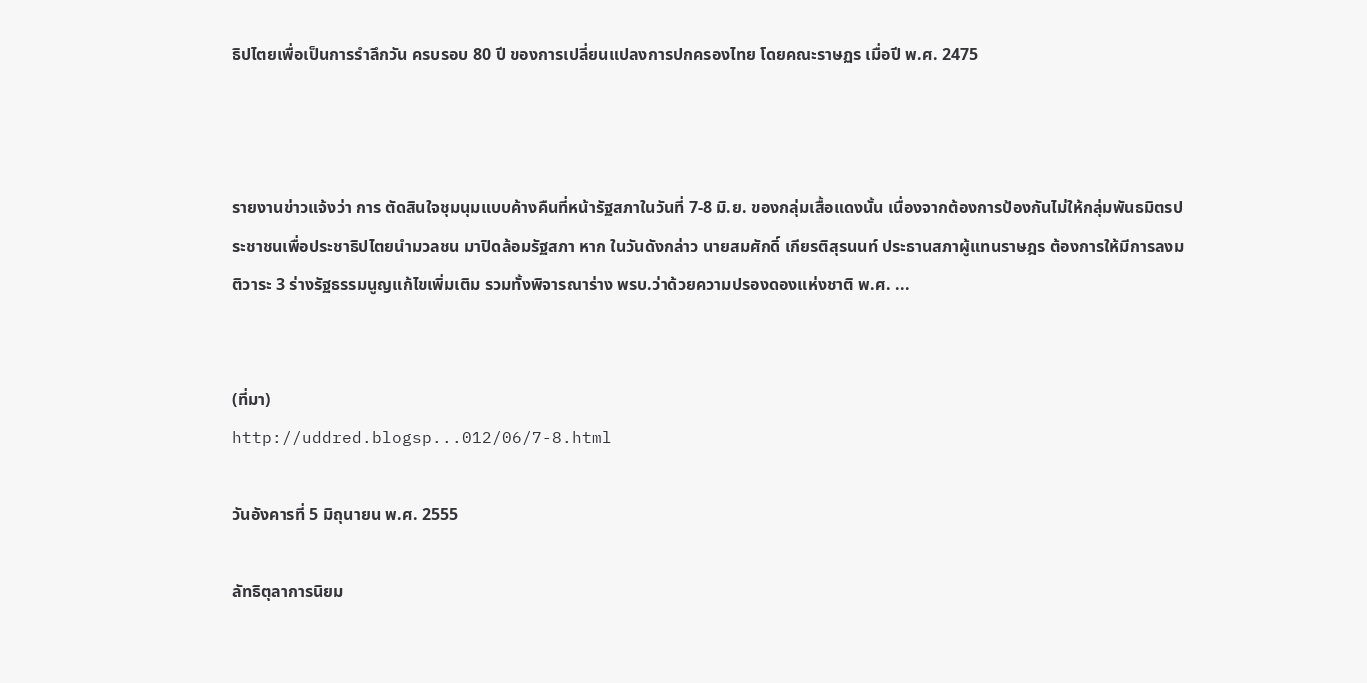ธิปไตยเพื่อเป็นการรำลึกวัน ครบรอบ 80 ปี ของการเปลี่ยนแปลงการปกครองไทย โดยคณะราษฏร เมื่อปี พ.ศ. 2475



รายงานข่าวแจ้งว่า การ ตัดสินใจชุมนุมแบบค้างคืนที่หน้ารัฐสภาในวันที่ 7-8 มิ.ย. ของกลุ่มเสื้อแดงนั้น เนื่องจากต้องการป้องกันไม่ให้กลุ่มพันธมิตรประชาชนเพื่อประชาธิปไตยนำมวลชน มาปิดล้อมรัฐสภา หาก ในวันดังกล่าว นายสมศักดิ์ เกียรติสุรนนท์ ประธานสภาผู้แทนราษฎร ต้องการให้มีการลงมติวาระ 3 ร่างรัฐธรรมนูญแก้ไขเพิ่มเติม รวมทั้งพิจารณาร่าง พรบ.ว่าด้วยความปรองดองแห่งชาติ พ.ศ. ...


(ที่มา)
http://uddred.blogsp...012/06/7-8.html

วันอังคารที่ 5 มิถุนายน พ.ศ. 2555

ลัทธิตุลาการนิยม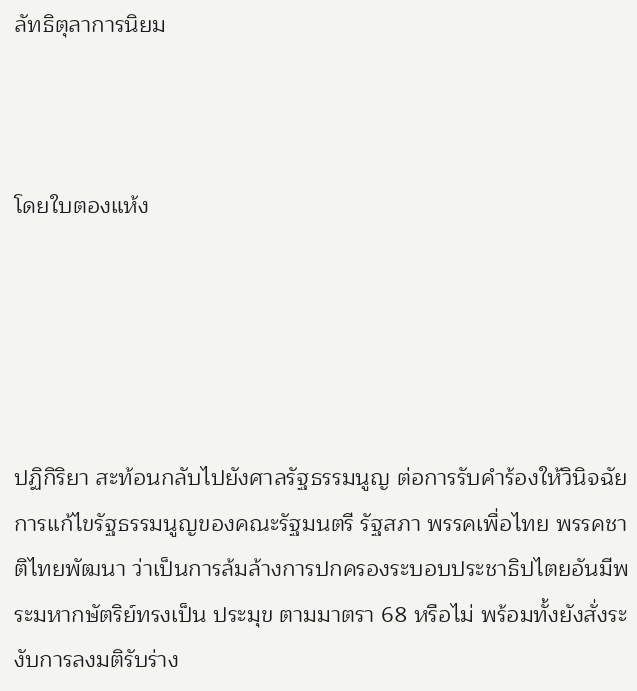ลัทธิตุลาการนิยม



โดยใบตองแห้ง





ปฏิกิริยา สะท้อนกลับไปยังศาลรัฐธรรมนูญ ต่อการรับคำร้องให้วินิจฉัยการแก้ไขรัฐธรรมนูญของคณะรัฐมนตรี รัฐสภา พรรคเพื่อไทย พรรคชาติไทยพัฒนา ว่าเป็นการล้มล้างการปกครองระบอบประชาธิปไตยอันมีพระมหากษัตริย์ทรงเป็น ประมุข ตามมาตรา 68 หรือไม่ พร้อมทั้งยังสั่งระงับการลงมติรับร่าง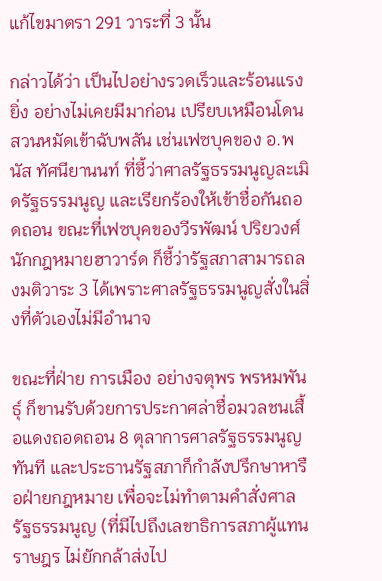แก้ไขมาตรา 291 วาระที่ 3 นั้น

กล่าวได้ว่า เป็นไปอย่างรวดเร็วและร้อนแรงยิ่ง อย่างไม่เคยมีมาก่อน เปรียบเหมือนโดนสวนหมัดเข้าฉับพลัน เช่นเฟซบุคของ อ.พนัส ทัศนียานนท์ ที่ชี้ว่าศาลรัฐธรรมนูญละเมิดรัฐธรรมนูญ และเรียกร้องให้เข้าชื่อกันถอดถอน ขณะที่เฟซบุคของวีรพัฒน์ ปริยวงศ์ นักกฎหมายฮาวาร์ด ก็ชี้ว่ารัฐสภาสามารถลงมติวาระ 3 ได้เพราะศาลรัฐธรรมนูญสั่งในสิ่งที่ตัวเองไม่มีอำนาจ

ขณะที่ฝ่าย การเมือง อย่างจตุพร พรหมพันธุ์ ก็ขานรับด้วยการประกาศล่าชื่อมวลชนเสื้อแดงถอดถอน 8 ตุลาการศาลรัฐธรรมนูญทันที และประธานรัฐสภาก็กำลังปรึกษาหารือฝ่ายกฎหมาย เพื่อจะไม่ทำตามคำสั่งศาลรัฐธรรมนูญ (ที่มีไปถึงเลขาธิการสภาผู้แทนราษฎร ไม่ยักกล้าส่งไป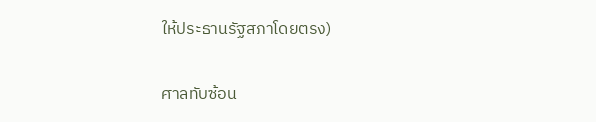ให้ประธานรัฐสภาโดยตรง)

ศาลทับซ้อน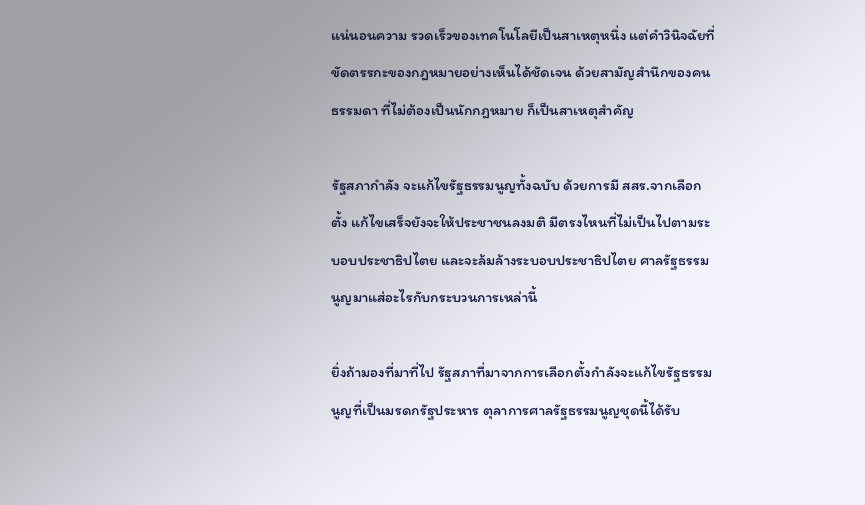แน่นอนความ รวดเร็วของเทคโนโลยีเป็นสาเหตุหนึ่ง แต่คำวินิจฉัยที่ขัดตรรกะของกฎหมายอย่างเห็นได้ชัดเจน ด้วยสามัญสำนึกของคนธรรมดา ที่ไม่ต้องเป็นนักกฎหมาย ก็เป็นสาเหตุสำคัญ

รัฐสภากำลัง จะแก้ไขรัฐธรรมนูญทั้งฉบับ ด้วยการมี สสร.จากเลือกตั้ง แก้ไขเสร็จยังจะให้ประชาชนลงมติ มีตรงไหนที่ไม่เป็นไปตามระบอบประชาธิปไตย และจะล้มล้างระบอบประชาธิปไตย ศาลรัฐธรรมนูญมาแส่อะไรกับกระบวนการเหล่านี้

ยิ่งถ้ามองที่มาที่ไป รัฐสภาที่มาจากการเลือกตั้งกำลังจะแก้ไขรัฐธรรมนูญที่เป็นมรดกรัฐประหาร ตุลาการศาลรัฐธรรมนูญชุดนี้ได้รับ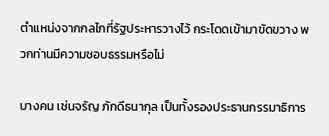ตำแหน่งจากกลไกที่รัฐประหารวางไว้ กระโดดเข้ามาขัดขวาง พวกท่านมีความชอบธรรมหรือไม่

บางคน เช่นจรัญ ภักดีธนากุล เป็นทั้งรองประธานกรรมาธิการ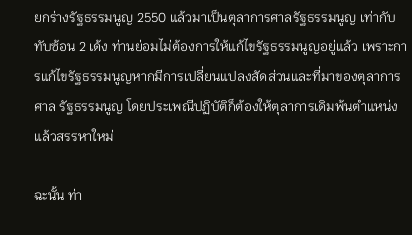ยกร่างรัฐธรรมนูญ 2550 แล้วมาเป็นตุลาการศาลรัฐธรรมนูญ เท่ากับทับซ้อน 2 เด้ง ท่านย่อมไม่ต้องการให้แก้ไขรัฐธรรมนูญอยู่แล้ว เพราะการแก้ไขรัฐธรรมนูญหากมีการเปลี่ยนแปลงสัดส่วนและที่มาของตุลาการศาล รัฐธรรมนูญ โดยประเพณีปฏิบัติก็ต้องให้ตุลาการเดิมพ้นตำแหน่งแล้วสรรหาใหม่

ฉะนั้น ท่า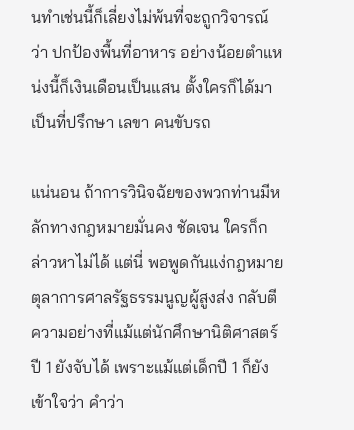นทำเช่นนี้ก็เลี่ยงไม่พ้นที่จะถูกวิจารณ์ว่า ปกป้องพื้นที่อาหาร อย่างน้อยตำแหน่งนี้ก็เงินเดือนเป็นแสน ตั้งใครก็ได้มาเป็นที่ปรึกษา เลขา คนขับรถ

แน่นอน ถ้าการวินิจฉัยของพวกท่านมีหลักทางกฎหมายมั่นคง ชัดเจน ใครก็กล่าวหาไม่ได้ แต่นี่ พอพูดกันแง่กฎหมาย ตุลาการศาลรัฐธรรมนูญผู้สูงส่ง กลับตีความอย่างที่แม้แต่นักศึกษานิติศาสตร์ปี 1 ยังจับได้ เพราะแม้แต่เด็กปี 1 ก็ยังเข้าใจว่า คำว่า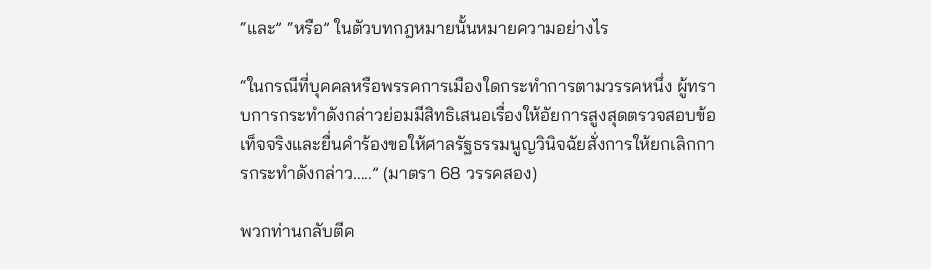“และ” “หรือ” ในตัวบทกฎหมายนั้นหมายความอย่างไร

“ในกรณีที่บุคคลหรือพรรคการเมืองใดกระทำการตามวรรคหนึ่ง ผู้ทราบการกระทำดังกล่าวย่อมมีสิทธิเสนอเรื่องให้อัยการสูงสุดตรวจสอบข้อเท็จจริงและยื่นคำร้องขอให้ศาลรัฐธรรมนูญวินิจฉัยสั่งการให้ยกเลิกการกระทำดังกล่าว.....” (มาตรา 68 วรรคสอง)

พวกท่านกลับตีค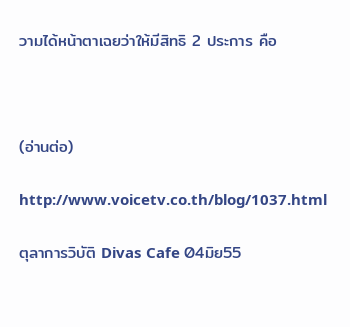วามได้หน้าตาเฉยว่าให้มีสิทธิ 2 ประการ คือ



(อ่านต่อ)

http://www.voicetv.co.th/blog/1037.html

ตุลาการวิบัติ Divas Cafe 04มิย55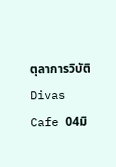ตุลาการวิบัติ Divas Cafe 04มิ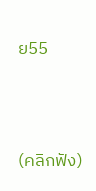ย55





(คลิกฟัง)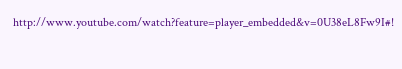http://www.youtube.com/watch?feature=player_embedded&v=0U38eL8Fw9I#!